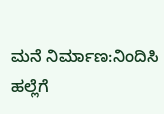ಮನೆ ನಿರ್ಮಾಣ:ನಿಂದಿಸಿ ಹಲ್ಲೆಗೆ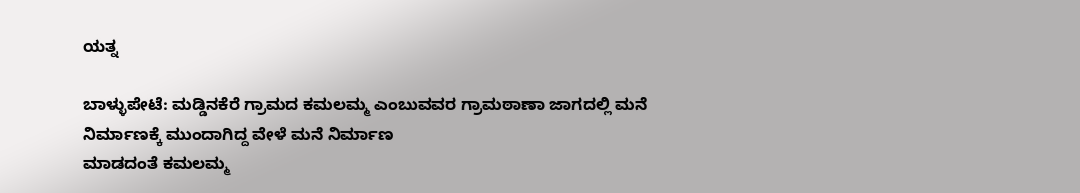ಯತ್ನ

ಬಾಳ್ಳುಪೇಟೆ: ಮಡ್ಡಿನಕೆರೆ ಗ್ರಾಮದ ಕಮಲಮ್ಮ ಎಂಬುವವರ ಗ್ರಾಮಠಾಣಾ ಜಾಗದಲ್ಲಿ ಮನೆ
ನಿರ್ಮಾಣಕ್ಕೆ ಮುಂದಾಗಿದ್ದ ವೇಳೆ ಮನೆ ನಿರ್ಮಾಣ
ಮಾಡದಂತೆ ಕಮಲಮ್ಮ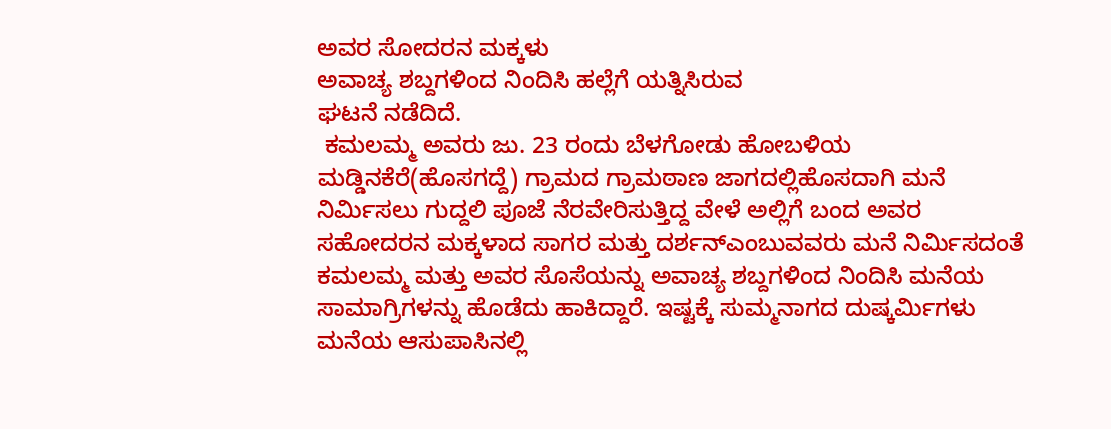ಅವರ ಸೋದರನ ಮಕ್ಕಳು
ಅವಾಚ್ಯ ಶಬ್ದಗಳಿಂದ ನಿಂದಿಸಿ ಹಲ್ಲೆಗೆ ಯತ್ನಿಸಿರುವ
ಘಟನೆ ನಡೆದಿದೆ.
 ಕಮಲಮ್ಮ ಅವರು ಜು. 23 ರಂದು ಬೆಳಗೋಡು ಹೋಬಳಿಯ  ಮಡ್ಡಿನಕೆರೆ(ಹೊಸಗದ್ದೆ) ಗ್ರಾಮದ ಗ್ರಾಮಠಾಣ ಜಾಗದಲ್ಲಿಹೊಸದಾಗಿ ಮನೆ ನಿರ್ಮಿಸಲು ಗುದ್ದಲಿ ಪೂಜೆ ನೆರವೇರಿಸುತ್ತಿದ್ದ ವೇಳೆ ಅಲ್ಲಿಗೆ ಬಂದ ಅವರ ಸಹೋದರನ ಮಕ್ಕಳಾದ ಸಾಗರ ಮತ್ತು ದರ್ಶನ್ಎಂಬುವವರು ಮನೆ ನಿರ್ಮಿಸದಂತೆ ಕಮಲಮ್ಮ ಮತ್ತು ಅವರ ಸೊಸೆಯನ್ನು ಅವಾಚ್ಯ ಶಬ್ದಗಳಿಂದ ನಿಂದಿಸಿ ಮನೆಯ ಸಾಮಾಗ್ರಿಗಳನ್ನು ಹೊಡೆದು ಹಾಕಿದ್ದಾರೆ. ಇಷ್ಟಕ್ಕೆ ಸುಮ್ಮನಾಗದ ದುಷ್ಕರ್ಮಿಗಳು ಮನೆಯ ಆಸುಪಾಸಿನಲ್ಲಿ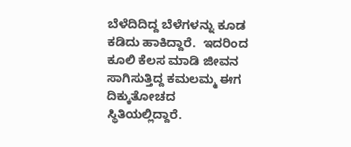ಬೆಳೆದಿದಿದ್ದ ಬೆಳೆಗಳನ್ನು ಕೂಡ ಕಡಿದು ಹಾಕಿದ್ದಾರೆ.  ಇದರಿಂದ ಕೂಲಿ ಕೆಲಸ ಮಾಡಿ ಜೀವನ ಸಾಗಿಸುತ್ತಿದ್ದ ಕಮಲಮ್ಮ ಈಗ ದಿಕ್ಕುತೋಚದ ಸ್ಥಿತಿಯಲ್ಲಿದ್ದಾರೆ.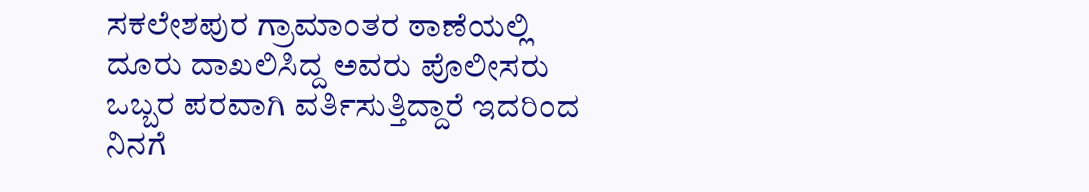ಸಕಲೇಶಪುರ ಗ್ರಾಮಾಂತರ ಠಾಣೆಯಲ್ಲಿ ದೂರು ದಾಖಲಿಸಿದ್ದ ಅವರು ಪೊಲೀಸರು ಒಬ್ಬರ ಪರವಾಗಿ ವರ್ತಿಸುತ್ತಿದ್ದಾರೆ ಇದರಿಂದ ನಿನಗೆ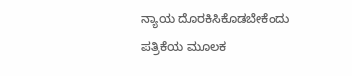ನ್ಯಾಯ ದೊರಕಿಸಿಕೊಡಬೇಕೆಂದು ಪತ್ರಿಕೆಯ ಮೂಲಕ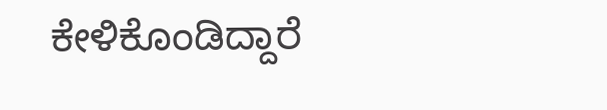ಕೇಳಿಕೊಂಡಿದ್ದಾರೆ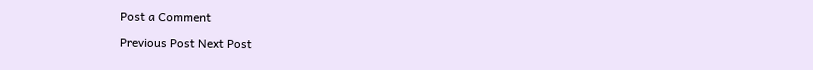Post a Comment

Previous Post Next Post